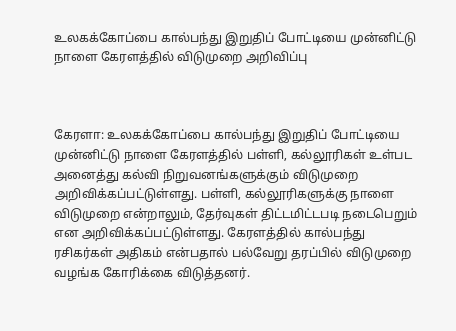உலகக்கோப்பை கால்பந்து இறுதிப் போட்டியை முன்னிட்டு நாளை கேரளத்தில் விடுமுறை அறிவிப்பு



கேரளா: உலகக்கோப்பை கால்பந்து இறுதிப் போட்டியை முன்னிட்டு நாளை கேரளத்தில் பள்ளி, கல்லூரிகள் உள்பட அனைத்து கல்வி நிறுவனங்களுக்கும் விடுமுறை அறிவிக்கப்பட்டுள்ளது. பள்ளி, கல்லூரிகளுக்கு நாளை விடுமுறை என்றாலும், தேர்வுகள் திட்டமிட்டபடி நடைபெறும் என அறிவிக்கப்பட்டுள்ளது. கேரளத்தில் கால்பந்து ரசிகர்கள் அதிகம் என்பதால் பல்வேறு தரப்பில் விடுமுறை வழங்க கோரிக்கை விடுத்தனர்.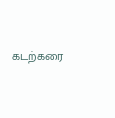கடற்கரை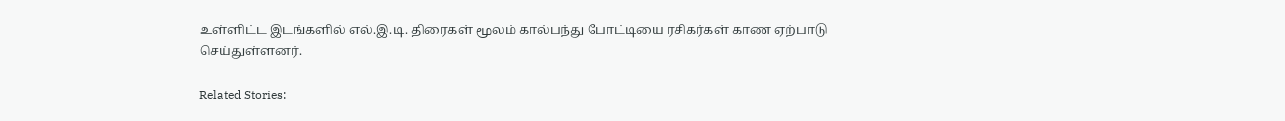உள்ளிட்ட இடங்களில் எல்.இ.டி. திரைகள் மூலம் கால்பந்து போட்டியை ரசிகர்கள் காண ஏற்பாடு செய்துள்ளனர்.

Related Stories: